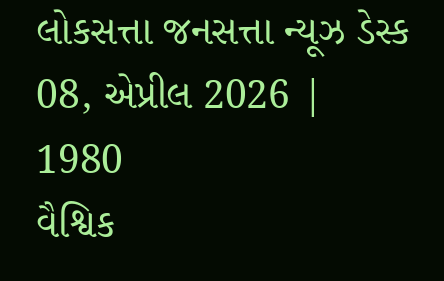લોકસત્તા જનસત્તા ન્યૂઝ ડેસ્ક
08, એપ્રીલ 2026 |
1980
વૈશ્વિક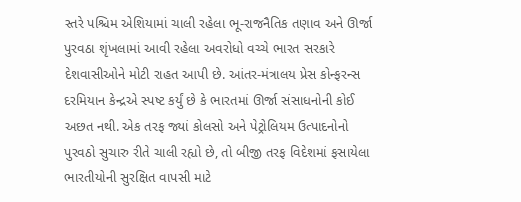સ્તરે પશ્ચિમ એશિયામાં ચાલી રહેલા ભૂ-રાજનૈતિક તણાવ અને ઊર્જા પુરવઠા શૃંખલામાં આવી રહેલા અવરોધો વચ્ચે ભારત સરકારે દેશવાસીઓને મોટી રાહત આપી છે. આંતર-મંત્રાલય પ્રેસ કોન્ફરન્સ દરમિયાન કેન્દ્રએ સ્પષ્ટ કર્યું છે કે ભારતમાં ઊર્જા સંસાધનોની કોઈ અછત નથી. એક તરફ જ્યાં કોલસો અને પેટ્રોલિયમ ઉત્પાદનોનો પુરવઠો સુચારુ રીતે ચાલી રહ્યો છે, તો બીજી તરફ વિદેશમાં ફસાયેલા ભારતીયોની સુરક્ષિત વાપસી માટે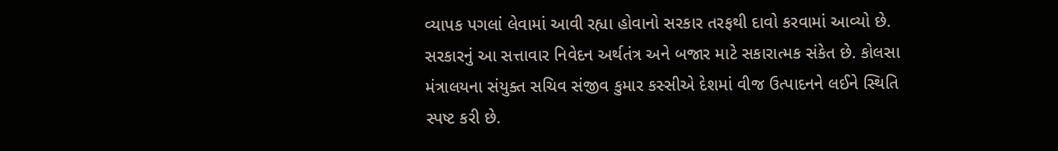વ્યાપક પગલાં લેવામાં આવી રહ્યા હોવાનો સરકાર તરફથી દાવો કરવામાં આવ્યો છે. સરકારનું આ સત્તાવાર નિવેદન અર્થતંત્ર અને બજાર માટે સકારાત્મક સંકેત છે. કોલસા મંત્રાલયના સંયુક્ત સચિવ સંજીવ કુમાર કસ્સીએ દેશમાં વીજ ઉત્પાદનને લઈને સ્થિતિ સ્પષ્ટ કરી છે.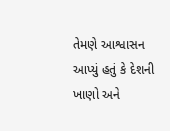તેમણે આશ્વાસન આપ્યું હતું કે દેશની ખાણો અને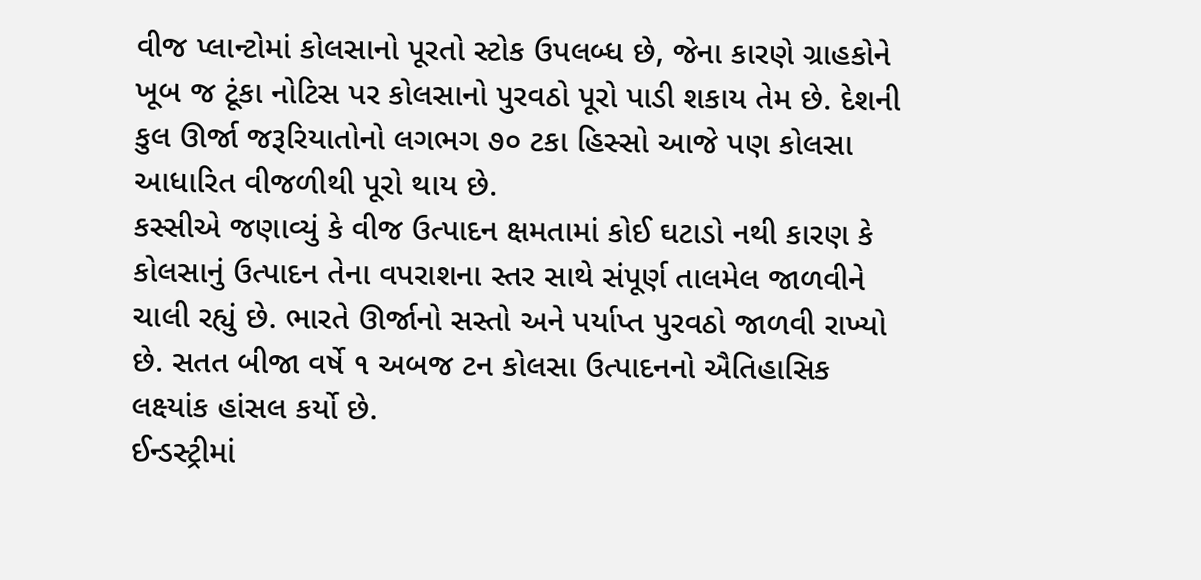વીજ પ્લાન્ટોમાં કોલસાનો પૂરતો સ્ટોક ઉપલબ્ધ છે, જેના કારણે ગ્રાહકોને ખૂબ જ ટૂંકા નોટિસ પર કોલસાનો પુરવઠો પૂરો પાડી શકાય તેમ છે. દેશની કુલ ઊર્જા જરૂરિયાતોનો લગભગ ૭૦ ટકા હિસ્સો આજે પણ કોલસા આધારિત વીજળીથી પૂરો થાય છે.
કસ્સીએ જણાવ્યું કે વીજ ઉત્પાદન ક્ષમતામાં કોઈ ઘટાડો નથી કારણ કે કોલસાનું ઉત્પાદન તેના વપરાશના સ્તર સાથે સંપૂર્ણ તાલમેલ જાળવીને ચાલી રહ્યું છે. ભારતે ઊર્જાનો સસ્તો અને પર્યાપ્ત પુરવઠો જાળવી રાખ્યો છે. સતત બીજા વર્ષે ૧ અબજ ટન કોલસા ઉત્પાદનનો ઐતિહાસિક લક્ષ્યાંક હાંસલ કર્યો છે.
ઈન્ડસ્ટ્રીમાં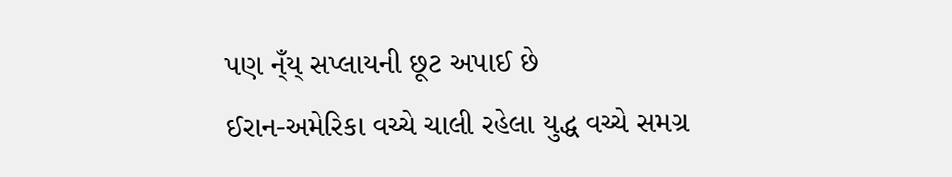પણ ન્ઁય્ સપ્લાયની છૂટ અપાઈ છે
ઈરાન-અમેરિકા વચ્ચે ચાલી રહેલા યુદ્ધ વચ્ચે સમગ્ર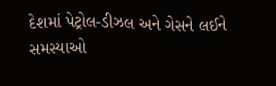દેશમાં પેટ્રોલ-ડીઝલ અને ગેસને લઈને સમસ્યાઓ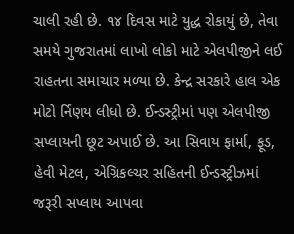ચાલી રહી છે. ૧૪ દિવસ માટે યુદ્ધ રોકાયું છે, તેવા સમયે ગુજરાતમાં લાખો લોકો માટે એલપીજીને લઈ રાહતના સમાચાર મળ્યા છે. કેન્દ્ર સરકારે હાલ એક મોટો ર્નિણય લીધો છે. ઈન્ડસ્ટ્રીમાં પણ એલપીજી સપ્લાયની છૂટ અપાઈ છે. આ સિવાય ફાર્મા, ફૂડ, હેવી મેટલ, એગ્રિકલ્ચર સહિતની ઈન્ડસ્ટ્રીઝમાં જરૂરી સપ્લાય આપવા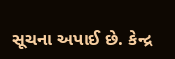સૂચના અપાઈ છે. કેન્દ્ર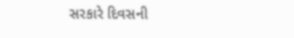સરકારે દિવસની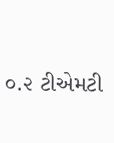૦.૨ ટીએમટી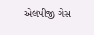એલપીજી ગેસ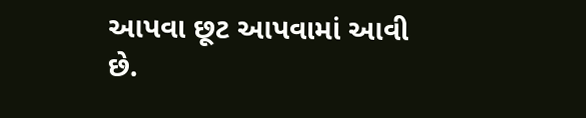આપવા છૂટ આપવામાં આવી છે.